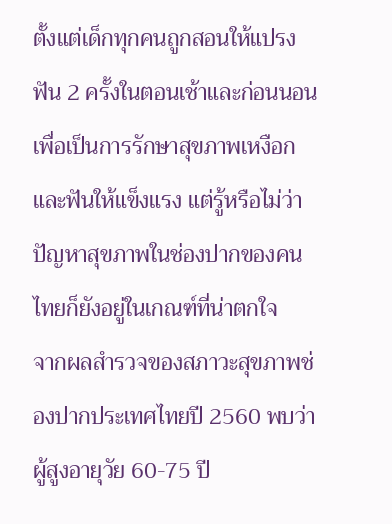ตั้งแต่เด็กทุกคนถูกสอนให้แปรงฟัน 2 ครั้งในตอนเช้าและก่อนนอน เพื่อเป็นการรักษาสุขภาพเหงือกและฟันให้แข็งแรง แต่รู้หรือไม่ว่า ปัญหาสุขภาพในช่องปากของคนไทยก็ยังอยู่ในเกณฑ์ที่น่าตกใจ
จากผลสำรวจของสภาวะสุขภาพช่องปากประเทศไทยปี 2560 พบว่าผู้สูงอายุวัย 60-75 ปี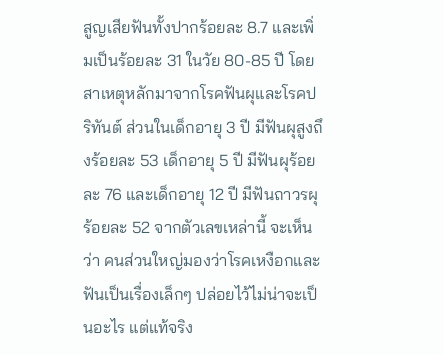สูญเสียฟันทั้งปากร้อยละ 8.7 และเพิ่มเป็นร้อยละ 31 ในวัย 80-85 ปี โดยสาเหตุหลักมาจากโรคฟันผุและโรคปริทันต์ ส่วนในเด็กอายุ 3 ปี มีฟันผุสูงถึงร้อยละ 53 เด็กอายุ 5 ปี มีฟันผุร้อยละ 76 และเด็กอายุ 12 ปี มีฟันถาวรผุร้อยละ 52 จากตัวเลขเหล่านี้ จะเห็นว่า คนส่วนใหญ่มองว่าโรคเหงือกและฟันเป็นเรื่องเล็กๆ ปล่อยไว้ไม่น่าจะเป็นอะไร แต่แท้จริง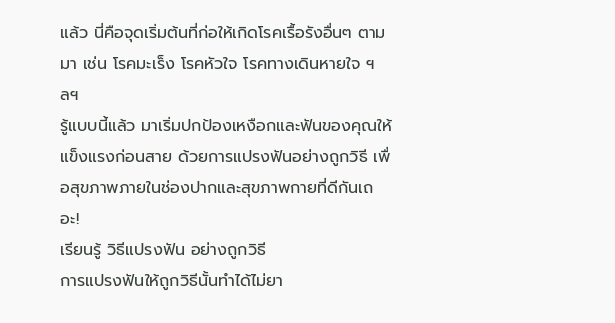แล้ว นี่คือจุดเริ่มต้นที่ก่อให้เกิดโรคเรื้อรังอื่นๆ ตามมา เช่น โรคมะเร็ง โรคหัวใจ โรคทางเดินหายใจ ฯลฯ
รู้แบบนี้แล้ว มาเริ่มปกป้องเหงือกและฟันของคุณให้แข็งแรงก่อนสาย ด้วยการแปรงฟันอย่างถูกวิธี เพื่อสุขภาพภายในช่องปากและสุขภาพกายที่ดีกันเถอะ!
เรียนรู้ วิธีแปรงฟัน อย่างถูกวิธี
การแปรงฟันให้ถูกวิธีนั้นทำได้ไม่ยา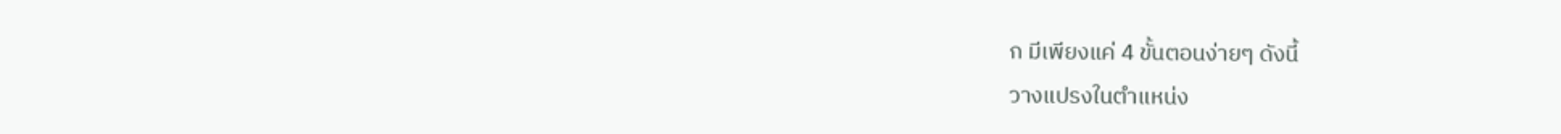ก มีเพียงแค่ 4 ขั้นตอนง่ายๆ ดังนี้
วางแปรงในตำแหน่ง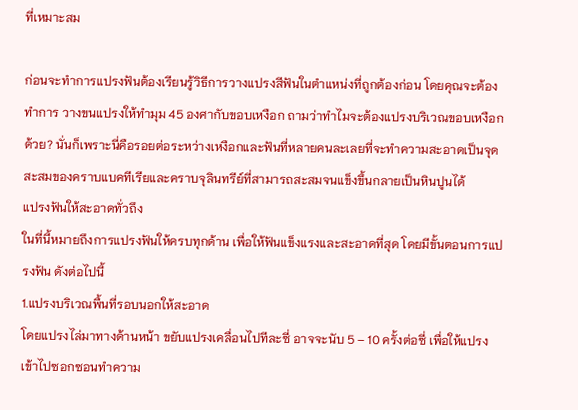ที่เหมาะสม

ก่อนจะทำการแปรงฟันต้องเรียนรู้วิธีการวางแปรงสีฟันในตำแหน่งที่ถูกต้องก่อน โดยคุณจะต้องทำการ วางขนแปรงให้ทำมุม 45 องศากับขอบเหงือก ถามว่าทำไมจะต้องแปรงบริเวณขอบเหงือกด้วย? นั่นก็เพราะนี่คือรอยต่อระหว่างเหงือกและฟันที่หลายคนละเลยที่จะทำความสะอาดเป็นจุดสะสมของคราบแบคทีเรียและคราบจุลินทรีย์ที่สามารถสะสมจนแข็งขึ้นกลายเป็นหินปูนได้
แปรงฟันให้สะอาดทั่วถึง
ในที่นี้หมายถึงการแปรงฟันให้ครบทุกด้าน เพื่อให้ฟันแข็งแรงและสะอาดที่สุด โดยมีขั้นตอนการแปรงฟัน ดังต่อไปนี้
1.แปรงบริเวณพื้นที่รอบนอกให้สะอาด
โดยแปรงไล่มาทางด้านหน้า ขยับแปรงเคลื่อนไปทีละซี่ อาจจะนับ 5 – 10 ครั้งต่อซี่ เพื่อให้แปรงเข้าไปซอกซอนทำความ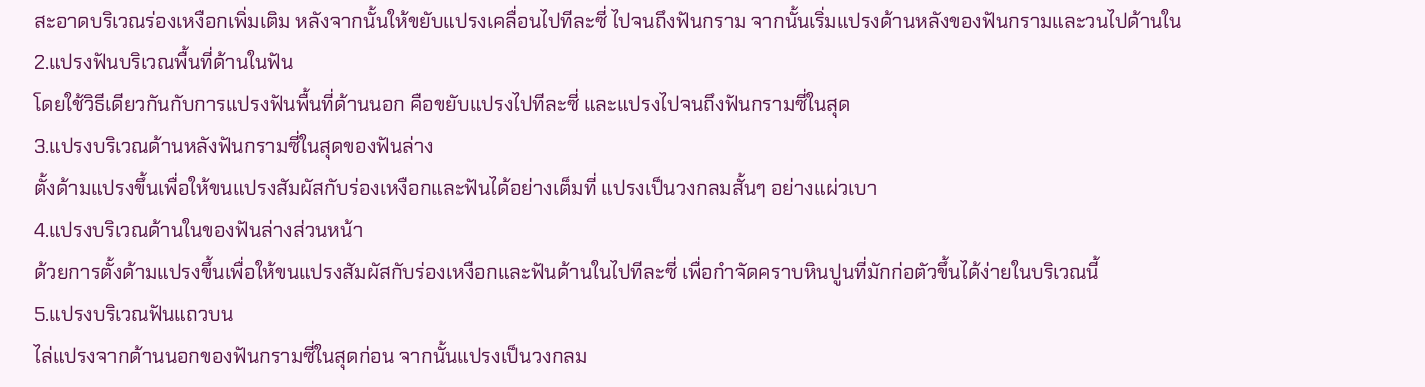สะอาดบริเวณร่องเหงือกเพิ่มเติม หลังจากนั้นให้ขยับแปรงเคลื่อนไปทีละซี่ ไปจนถึงฟันกราม จากนั้นเริ่มแปรงด้านหลังของฟันกรามและวนไปด้านใน
2.แปรงฟันบริเวณพื้นที่ด้านในฟัน
โดยใช้วิธีเดียวกันกับการแปรงฟันพื้นที่ด้านนอก คือขยับแปรงไปทีละซี่ และแปรงไปจนถึงฟันกรามซี่ในสุด
3.แปรงบริเวณด้านหลังฟันกรามซี่ในสุดของฟันล่าง
ตั้งด้ามแปรงขึ้นเพื่อให้ขนแปรงสัมผัสกับร่องเหงือกและฟันได้อย่างเต็มที่ แปรงเป็นวงกลมสั้นๆ อย่างแผ่วเบา
4.แปรงบริเวณด้านในของฟันล่างส่วนหน้า
ด้วยการตั้งด้ามแปรงขึ้นเพื่อให้ขนแปรงสัมผัสกับร่องเหงือกและฟันด้านในไปทีละซี่ เพื่อกำจัดคราบหินปูนที่มักก่อตัวขึ้นได้ง่ายในบริเวณนี้
5.แปรงบริเวณฟันแถวบน
ไล่แปรงจากด้านนอกของฟันกรามซี่ในสุดก่อน จากนั้นแปรงเป็นวงกลม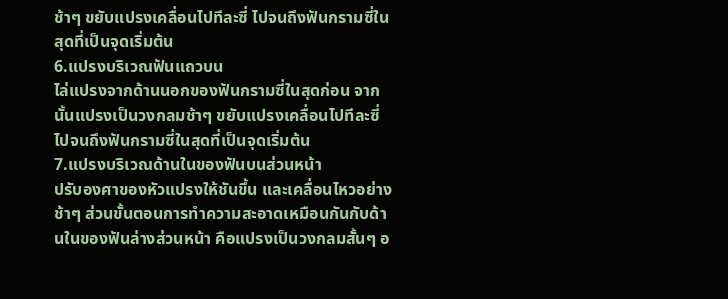ช้าๆ ขยับแปรงเคลื่อนไปทีละซี่ ไปจนถึงฟันกรามซี่ในสุดที่เป็นจุดเริ่มต้น
6.แปรงบริเวณฟันแถวบน
ไล่แปรงจากด้านนอกของฟันกรามซี่ในสุดก่อน จากนั้นแปรงเป็นวงกลมช้าๆ ขยับแปรงเคลื่อนไปทีละซี่ ไปจนถึงฟันกรามซี่ในสุดที่เป็นจุดเริ่มต้น
7.แปรงบริเวณด้านในของฟันบนส่วนหน้า
ปรับองศาของหัวแปรงให้ชันขึ้น และเคลื่อนไหวอย่างช้าๆ ส่วนขั้นตอนการทำความสะอาดเหมือนกันกับด้านในของฟันล่างส่วนหน้า คือแปรงเป็นวงกลมสั้นๆ อ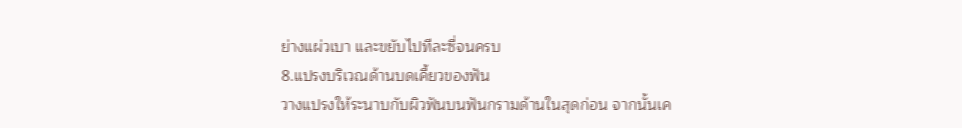ย่างแผ่วเบา และขยับไปทีละซี่จนครบ
8.แปรงบริเวณด้านบดเคี้ยวของฟัน
วางแปรงให้ระนาบกับผิวฟันบนฟันกรามด้านในสุดก่อน จากนั้นเค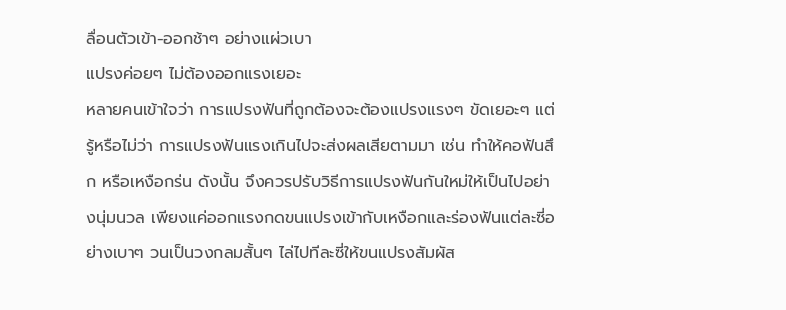ลื่อนตัวเข้า-ออกช้าๆ อย่างแผ่วเบา
แปรงค่อยๆ ไม่ต้องออกแรงเยอะ
หลายคนเข้าใจว่า การแปรงฟันที่ถูกต้องจะต้องแปรงแรงๆ ขัดเยอะๆ แต่รู้หรือไม่ว่า การแปรงฟันแรงเกินไปจะส่งผลเสียตามมา เช่น ทำให้คอฟันสึก หรือเหงือกร่น ดังนั้น จึงควรปรับวิธีการแปรงฟันกันใหม่ให้เป็นไปอย่างนุ่มนวล เพียงแค่ออกแรงกดขนแปรงเข้ากับเหงือกและร่องฟันแต่ละซี่อย่างเบาๆ วนเป็นวงกลมสั้นๆ ไล่ไปทีละซี่ให้ขนแปรงสัมผัส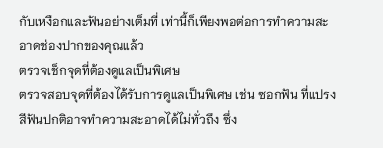กับเหงือกและฟันอย่างเต็มที่ เท่านี้ก็เพียงพอต่อการทำความสะอาดช่องปากของคุณแล้ว
ตรวจเช็กจุดที่ต้องดูแลเป็นพิเศษ
ตรวจสอบจุดที่ต้องได้รับการดูแลเป็นพิเศษ เช่น ซอกฟัน ที่แปรงสีฟันปกติอาจทำความสะอาดได้ไม่ทั่วถึง ซึ่ง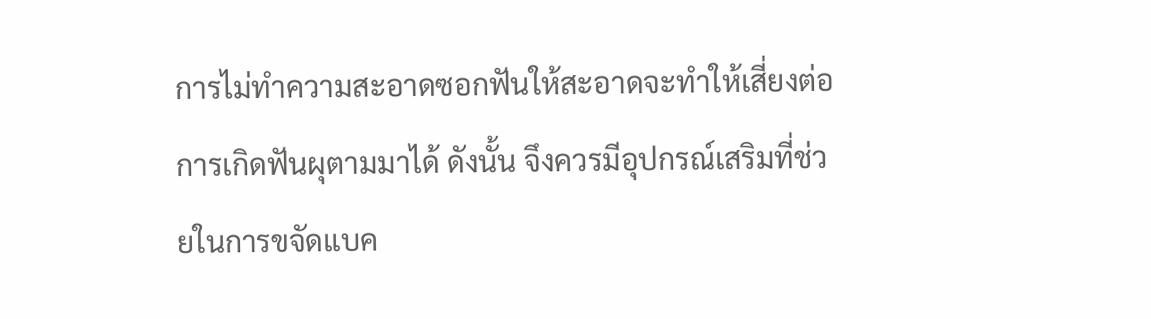การไม่ทำความสะอาดซอกฟันให้สะอาดจะทำให้เสี่ยงต่อการเกิดฟันผุตามมาได้ ดังนั้น จึงควรมีอุปกรณ์เสริมที่ช่วยในการขจัดแบค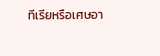ทีเรียหรือเศษอา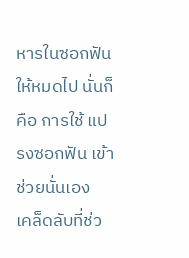หารในซอกฟันให้หมดไป นั่นก็คือ การใช้ แปรงซอกฟัน เข้าช่วยนั่นเอง
เคล็ดลับที่ช่ว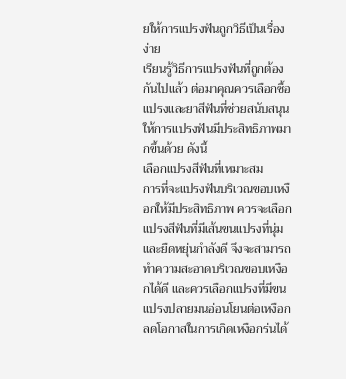ยให้การแปรงฟันถูกวิธีเป็นเรื่องง่าย
เรียนรู้วิธีการแปรงฟันที่ถูกต้องกันไปแล้ว ต่อมาคุณควรเลือกซื้อแปรงและยาสีฟันที่ช่วยสนับสนุนให้การแปรงฟันมีประสิทธิภาพมากขึ้นด้วย ดังนี้
เลือกแปรงสีฟันที่เหมาะสม
การที่จะแปรงฟันบริเวณขอบเหงือกให้มีประสิทธิภาพ ควรจะเลือกแปรงสีฟันที่มีเส้นขนแปรงที่นุ่มและยืดหยุ่นกำลังดี จึงจะสามารถทำความสะอาดบริเวณขอบเหงือกได้ดี และควรเลือกแปรงที่มีขนแปรงปลายมนอ่อนโยนต่อเหงือก ลดโอกาสในการเกิดเหงือกร่นได้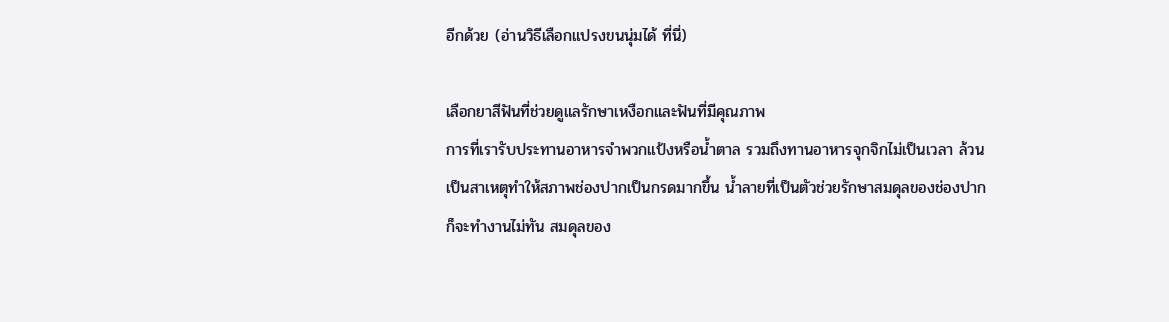อีกด้วย (อ่านวิธีเลือกแปรงขนนุ่มได้ ที่นี่)

เลือกยาสีฟันที่ช่วยดูแลรักษาเหงือกและฟันที่มีคุณภาพ
การที่เรารับประทานอาหารจำพวกแป้งหรือน้ำตาล รวมถึงทานอาหารจุกจิกไม่เป็นเวลา ล้วนเป็นสาเหตุทำให้สภาพช่องปากเป็นกรดมากขึ้น น้ำลายที่เป็นตัวช่วยรักษาสมดุลของช่องปากก็จะทำงานไม่ทัน สมดุลของ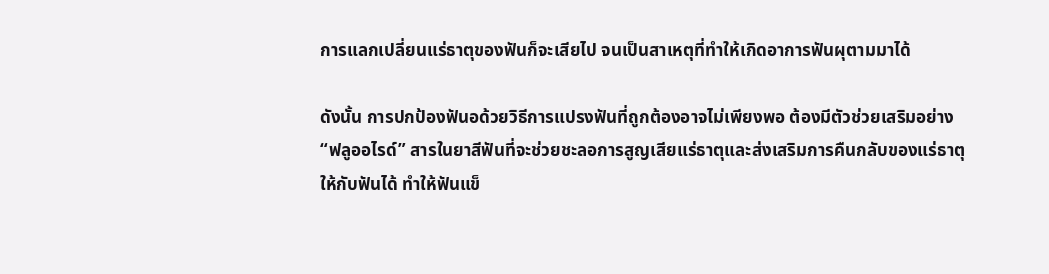การแลกเปลี่ยนแร่ธาตุของฟันก็จะเสียไป จนเป็นสาเหตุที่ทำให้เกิดอาการฟันผุตามมาได้

ดังนั้น การปกป้องฟันอด้วยวิธีการแปรงฟันที่ถูกต้องอาจไม่เพียงพอ ต้องมีตัวช่วยเสริมอย่าง “ฟลูออไรด์” สารในยาสีฟันที่จะช่วยชะลอการสูญเสียแร่ธาตุและส่งเสริมการคืนกลับของแร่ธาตุให้กับฟันได้ ทำให้ฟันแข็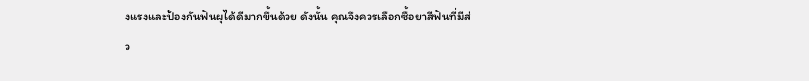งแรงและป้องกันฟันผุได้ดีมากขึ้นด้วย ดังนั้น คุณจึงควรเลือกซื้อยาสีฟันที่มีส่ว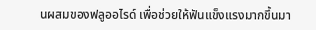นผสมของฟลูออไรด์ เพื่อช่วยให้ฟันแข็งแรงมากขึ้นมา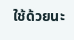ใช้ด้วยนะ